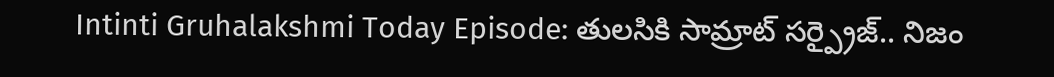Intinti Gruhalakshmi Today Episode: తులసికి సామ్రాట్ సర్ప్రైజ్.. నిజం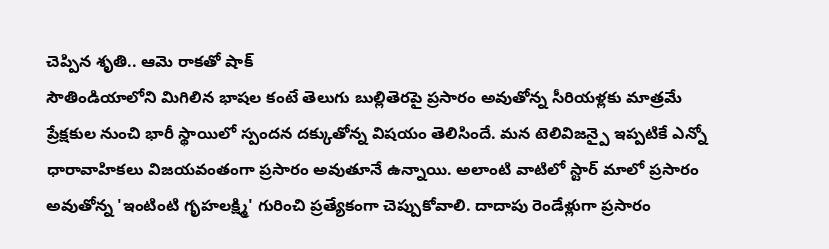చెప్పిన శృతి.. ఆమె రాకతో షాక్
సౌతిండియాలోని మిగిలిన భాషల కంటే తెలుగు బుల్లితెరపై ప్రసారం అవుతోన్న సీరియళ్లకు మాత్రమే ప్రేక్షకుల నుంచి భారీ స్థాయిలో స్పందన దక్కుతోన్న విషయం తెలిసిందే. మన టెలివిజన్పై ఇప్పటికే ఎన్నో ధారావాహికలు విజయవంతంగా ప్రసారం అవుతూనే ఉన్నాయి. అలాంటి వాటిలో స్టార్ మాలో ప్రసారం అవుతోన్న 'ఇంటింటి గృహలక్ష్మి' గురించి ప్రత్యేకంగా చెప్పుకోవాలి. దాదాపు రెండేళ్లుగా ప్రసారం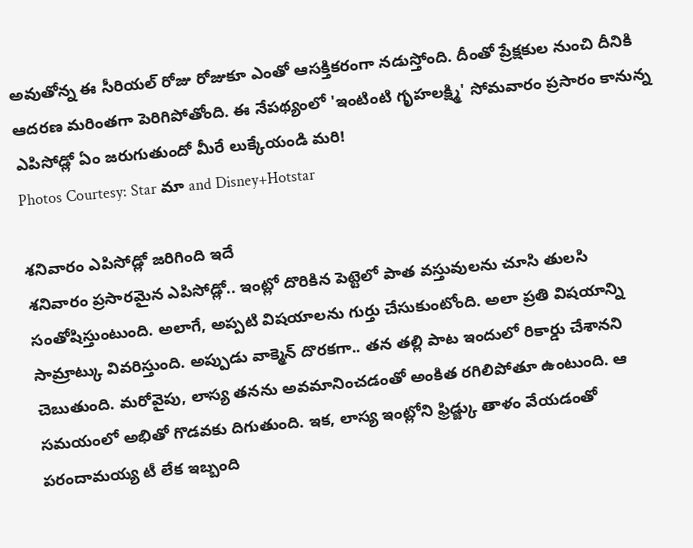అవుతోన్న ఈ సీరియల్ రోజు రోజుకూ ఎంతో ఆసక్తికరంగా నడుస్తోంది. దీంతో ప్రేక్షకుల నుంచి దీనికి ఆదరణ మరింతగా పెరిగిపోతోంది. ఈ నేపథ్యంలో 'ఇంటింటి గృహలక్ష్మి' సోమవారం ప్రసారం కానున్న ఎపిసోడ్లో ఏం జరుగుతుందో మీరే లుక్కేయండి మరి!
Photos Courtesy: Star మా and Disney+Hotstar

శనివారం ఎపిసోడ్లో జరిగింది ఇదే
శనివారం ప్రసారమైన ఎపిసోడ్లో.. ఇంట్లో దొరికిన పెట్టెలో పాత వస్తువులను చూసి తులసి సంతోషిస్తుంటుంది. అలాగే, అప్పటి విషయాలను గుర్తు చేసుకుంటోంది. అలా ప్రతి విషయాన్ని సామ్రాట్కు వివరిస్తుంది. అప్పుడు వాక్మెన్ దొరకగా.. తన తల్లి పాట ఇందులో రికార్డు చేశానని చెబుతుంది. మరోవైపు, లాస్య తనను అవమానించడంతో అంకిత రగిలిపోతూ ఉంటుంది. ఆ సమయంలో అభితో గొడవకు దిగుతుంది. ఇక, లాస్య ఇంట్లోని ఫ్రిడ్జ్కు తాళం వేయడంతో పరందామయ్య టీ లేక ఇబ్బంది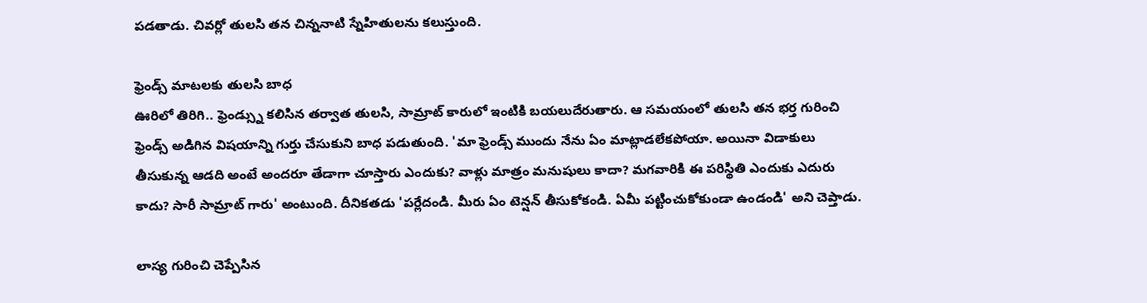పడతాడు. చివర్లో తులసి తన చిన్ననాటి స్నేహితులను కలుస్తుంది.

ఫ్రెండ్స్ మాటలకు తులసి బాధ
ఊరిలో తిరిగి.. ఫ్రెండ్స్ను కలిసిన తర్వాత తులసి, సామ్రాట్ కారులో ఇంటికి బయలుదేరుతారు. ఆ సమయంలో తులసి తన భర్త గురించి ఫ్రెండ్స్ అడిగిన విషయాన్ని గుర్తు చేసుకుని బాధ పడుతుంది. 'మా ఫ్రెండ్స్ ముందు నేను ఏం మాట్లాడలేకపోయా. అయినా విడాకులు తీసుకున్న ఆడది అంటే అందరూ తేడాగా చూస్తారు ఎందుకు? వాళ్లు మాత్రం మనుషులు కాదా? మగవారికి ఈ పరిస్థితి ఎందుకు ఎదురు కాదు? సారీ సామ్రాట్ గారు' అంటుంది. దీనికతడు 'పర్లేదండి. మీరు ఏం టెన్షన్ తీసుకోకండి. ఏమీ పట్టించుకోకుండా ఉండండి' అని చెప్తాడు.

లాస్య గురించి చెప్పేసిన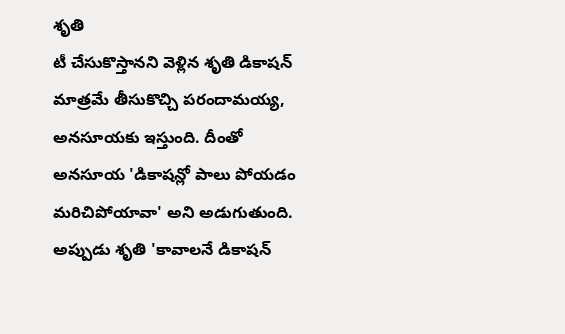శృతి
టీ చేసుకొస్తానని వెళ్లిన శృతి డికాషన్ మాత్రమే తీసుకొచ్చి పరందామయ్య, అనసూయకు ఇస్తుంది. దీంతో అనసూయ 'డికాషన్లో పాలు పోయడం మరిచిపోయావా' అని అడుగుతుంది. అప్పుడు శృతి 'కావాలనే డికాషన్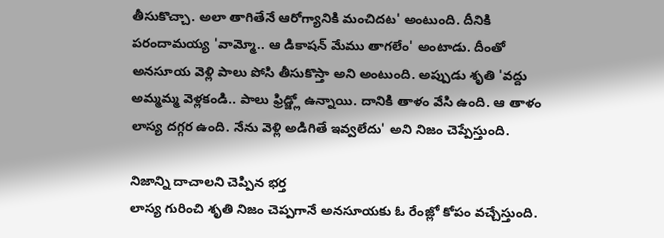తీసుకొచ్చా. అలా తాగితేనే ఆరోగ్యానికి మంచిదట' అంటుంది. దీనికి పరందామయ్య 'వామ్మో.. ఆ డికాషన్ మేము తాగలేం' అంటాడు. దీంతో అనసూయ వెళ్లి పాలు పోసి తీసుకొస్తా అని అంటుంది. అప్పుడు శృతి 'వద్దు అమ్మమ్మ వెళ్లకండి.. పాలు ఫ్రిడ్జ్లో ఉన్నాయి. దానికి తాళం వేసి ఉంది. ఆ తాళం లాస్య దగ్గర ఉంది. నేను వెళ్లి అడిగితే ఇవ్వలేదు' అని నిజం చెప్పేస్తుంది.

నిజాన్ని దాచాలని చెప్పిన భర్త
లాస్య గురించి శృతి నిజం చెప్పగానే అనసూయకు ఓ రేంజ్లో కోపం వచ్చేస్తుంది.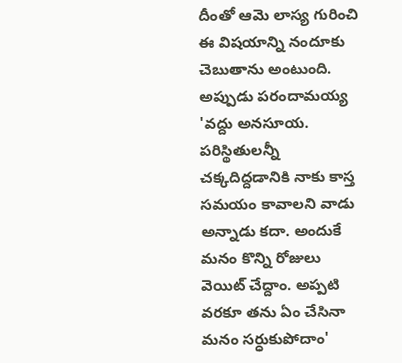దీంతో ఆమె లాస్య గురించి ఈ విషయాన్ని నందూకు చెబుతాను అంటుంది. అప్పుడు పరందామయ్య 'వద్దు అనసూయ. పరిస్థితులన్నీ చక్కదిద్దడానికి నాకు కాస్త సమయం కావాలని వాడు అన్నాడు కదా. అందుకే మనం కొన్ని రోజులు వెయిట్ చేద్దాం. అప్పటి వరకూ తను ఏం చేసినా మనం సర్ధుకుపోదాం'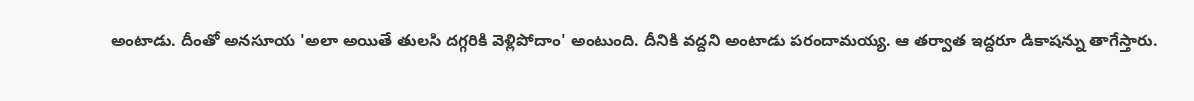అంటాడు. దీంతో అనసూయ 'అలా అయితే తులసి దగ్గరికి వెళ్లిపోదాం' అంటుంది. దీనికి వద్దని అంటాడు పరందామయ్య. ఆ తర్వాత ఇద్దరూ డికాషన్ను తాగేస్తారు.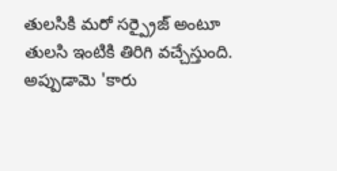తులసికి మరో సర్ప్రైజ్ అంటూ
తులసి ఇంటికి తిరిగి వచ్చేస్తుంది. అప్పుడామె 'కారు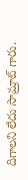దిగాలని లేదు సామ్రాట్ గారు.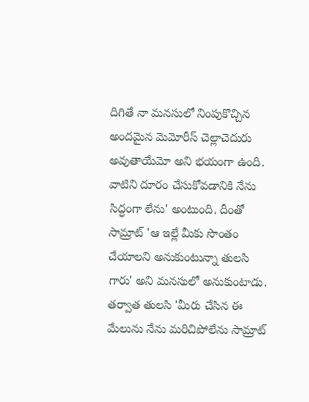దిగితే నా మనసులో నింపుకొచ్చిన అందమైన మెమోరీస్ చెల్లాచెదురు అవుతాయేమో అని భయంగా ఉంది. వాటిని దూరం చేసుకోవడానికి నేను సిద్ధంగా లేను' అంటుంది. దీంతో సామ్రాట్ 'ఆ ఇల్లే మీకు సొంతం చేయాలని అనుకుంటున్నా తులసి గారు' అని మనసులో అనుకుంటాడు. తర్వాత తులసి 'మీరు చేసిన ఈ మేలును నేను మరిచిపోలేను సామ్రాట్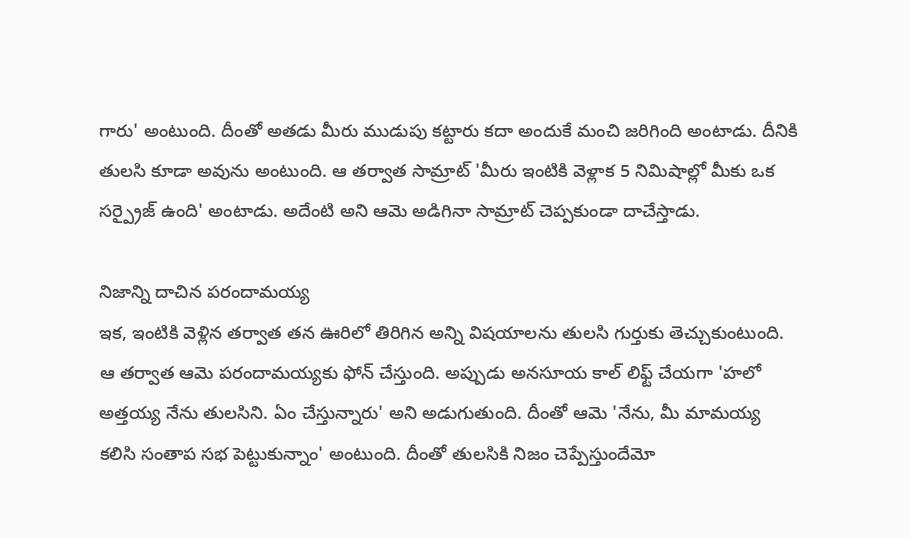గారు' అంటుంది. దీంతో అతడు మీరు ముడుపు కట్టారు కదా అందుకే మంచి జరిగింది అంటాడు. దీనికి తులసి కూడా అవును అంటుంది. ఆ తర్వాత సామ్రాట్ 'మీరు ఇంటికి వెళ్లాక 5 నిమిషాల్లో మీకు ఒక సర్ప్రైజ్ ఉంది' అంటాడు. అదేంటి అని ఆమె అడిగినా సామ్రాట్ చెప్పకుండా దాచేస్తాడు.

నిజాన్ని దాచిన పరందామయ్య
ఇక, ఇంటికి వెళ్లిన తర్వాత తన ఊరిలో తిరిగిన అన్ని విషయాలను తులసి గుర్తుకు తెచ్చుకుంటుంది. ఆ తర్వాత ఆమె పరందామయ్యకు ఫోన్ చేస్తుంది. అప్పుడు అనసూయ కాల్ లిఫ్ట్ చేయగా 'హలో అత్తయ్య నేను తులసిని. ఏం చేస్తున్నారు' అని అడుగుతుంది. దీంతో ఆమె 'నేను, మీ మామయ్య కలిసి సంతాప సభ పెట్టుకున్నాం' అంటుంది. దీంతో తులసికి నిజం చెప్పేస్తుందేమో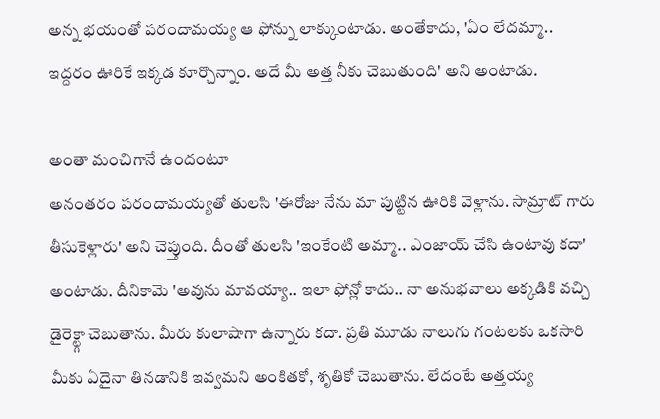అన్న భయంతో పరందామయ్య ఆ ఫోన్ను లాక్కుంటాడు. అంతేకాదు, 'ఏం లేదమ్మా.. ఇద్దరం ఊరికే ఇక్కడ కూర్చొన్నాం. అదే మీ అత్త నీకు చెబుతుంది' అని అంటాడు.

అంతా మంచిగానే ఉందంటూ
అనంతరం పరందామయ్యతో తులసి 'ఈరోజు నేను మా పుట్టిన ఊరికి వెళ్లాను. సామ్రాట్ గారు తీసుకెళ్లారు' అని చెప్తుంది. దీంతో తులసి 'ఇంకేంటి అమ్మా.. ఎంజాయ్ చేసి ఉంటావు కదా' అంటాడు. దీనికామె 'అవును మావయ్యా.. ఇలా ఫోన్లో కాదు.. నా అనుభవాలు అక్కడికి వచ్చి డైరెక్ట్గా చెబుతాను. మీరు కులాషాగా ఉన్నారు కదా. ప్రతి మూడు నాలుగు గంటలకు ఒకసారి మీకు ఏదైనా తినడానికి ఇవ్వమని అంకితకో, శృతికో చెబుతాను. లేదంటే అత్తయ్య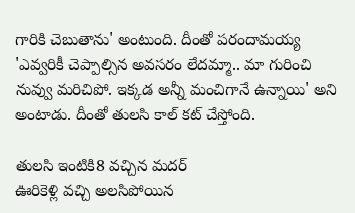గారికి చెబుతాను' అంటుంది. దీంతో పరందామయ్య 'ఎవ్వరికీ చెప్పాల్సిన అవసరం లేదమ్మా.. మా గురించి నువ్వు మరిచిపో. ఇక్కడ అన్నీ మంచిగానే ఉన్నాయి' అని అంటాడు. దీంతో తులసి కాల్ కట్ చేస్తోంది.

తులసి ఇంటికి8 వచ్చిన మదర్
ఊరికెళ్లి వచ్చి అలసిపోయిన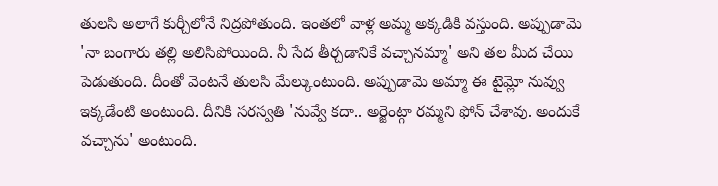తులసి అలాగే కుర్చీలోనే నిద్రపోతుంది. ఇంతలో వాళ్ల అమ్మ అక్కడికి వస్తుంది. అప్పుడామె 'నా బంగారు తల్లి అలిసిపోయింది. నీ సేద తీర్చడానికే వచ్చానమ్మా' అని తల మీద చేయి పెడుతుంది. దీంతో వెంటనే తులసి మేల్కుంటుంది. అప్పుడామె అమ్మా ఈ టైమ్లో నువ్వు ఇక్కడేంటి అంటుంది. దీనికి సరస్వతి 'నువ్వే కదా.. అర్జెంట్గా రమ్మని ఫోన్ చేశావు. అందుకే వచ్చాను' అంటుంది.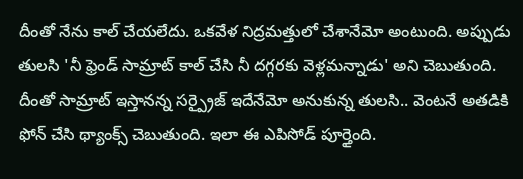దీంతో నేను కాల్ చేయలేదు. ఒకవేళ నిద్రమత్తులో చేశానేమో అంటుంది. అప్పుడు తులసి 'నీ ఫ్రెండ్ సామ్రాట్ కాల్ చేసి నీ దగ్గరకు వెళ్లమన్నాడు' అని చెబుతుంది. దీంతో సామ్రాట్ ఇస్తానన్న సర్ప్రైజ్ ఇదేనేమో అనుకున్న తులసి.. వెంటనే అతడికి ఫోన్ చేసి థ్యాంక్స్ చెబుతుంది. ఇలా ఈ ఎపిసోడ్ పూర్తైంది.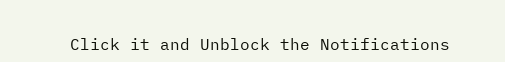Click it and Unblock the Notifications